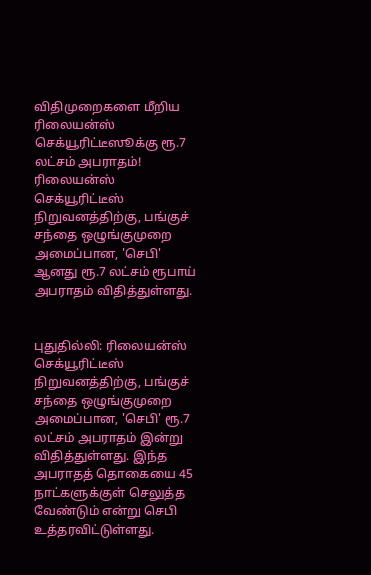விதிமுறைகளை மீறிய ரிலையன்ஸ் செக்யூரிட்டீஸூக்கு ரூ.7 லட்சம் அபராதம்!
ரிலையன்ஸ் செக்யூரிட்டீஸ் நிறுவனத்திற்கு, பங்குச் சந்தை ஒழுங்குமுறை அமைப்பான, 'செபி' ஆனது ரூ.7 லட்சம் ரூபாய் அபராதம் விதித்துள்ளது.


புதுதில்லி: ரிலையன்ஸ் செக்யூரிட்டீஸ் நிறுவனத்திற்கு, பங்குச் சந்தை ஒழுங்குமுறை அமைப்பான, 'செபி' ரூ.7 லட்சம் அபராதம் இன்று விதித்துள்ளது. இந்த அபராதத் தொகையை 45 நாட்களுக்குள் செலுத்த வேண்டும் என்று செபி உத்தரவிட்டுள்ளது.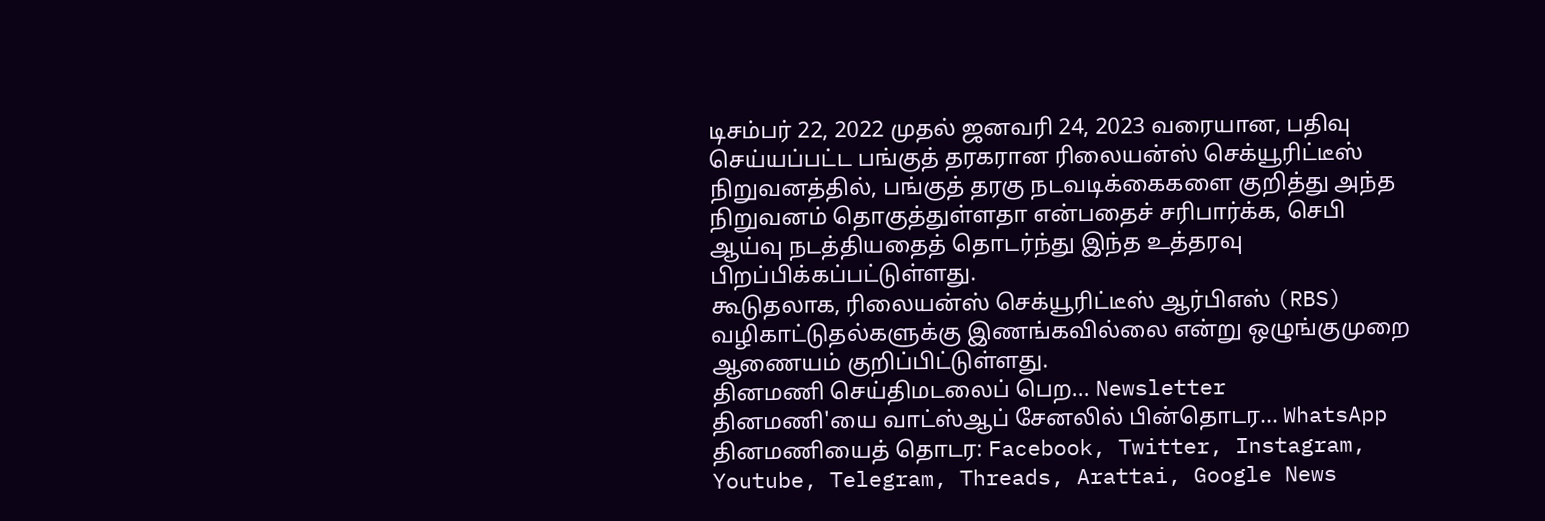டிசம்பர் 22, 2022 முதல் ஜனவரி 24, 2023 வரையான, பதிவு செய்யப்பட்ட பங்குத் தரகரான ரிலையன்ஸ் செக்யூரிட்டீஸ் நிறுவனத்தில், பங்குத் தரகு நடவடிக்கைகளை குறித்து அந்த நிறுவனம் தொகுத்துள்ளதா என்பதைச் சரிபார்க்க, செபி ஆய்வு நடத்தியதைத் தொடர்ந்து இந்த உத்தரவு பிறப்பிக்கப்பட்டுள்ளது.
கூடுதலாக, ரிலையன்ஸ் செக்யூரிட்டீஸ் ஆர்பிஎஸ் (RBS) வழிகாட்டுதல்களுக்கு இணங்கவில்லை என்று ஒழுங்குமுறை ஆணையம் குறிப்பிட்டுள்ளது.
தினமணி செய்திமடலைப் பெற... Newsletter
தினமணி'யை வாட்ஸ்ஆப் சேனலில் பின்தொடர... WhatsApp
தினமணியைத் தொடர: Facebook, Twitter, Instagram, Youtube, Telegram, Threads, Arattai, Google News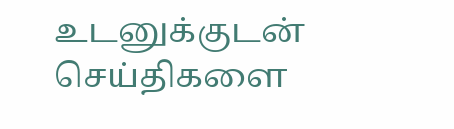உடனுக்குடன் செய்திகளை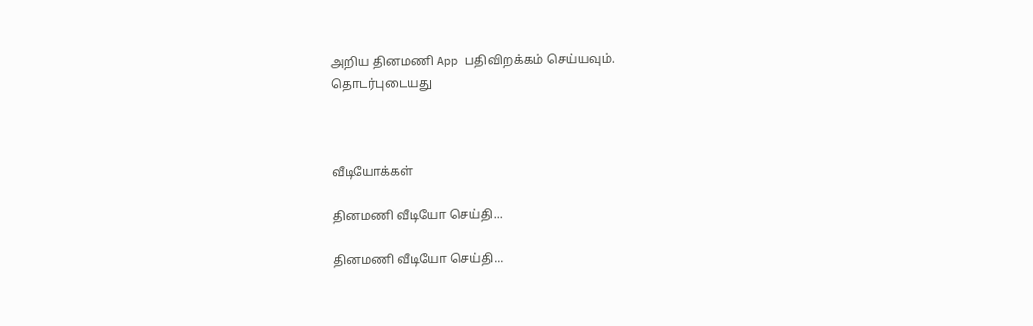அறிய தினமணி App பதிவிறக்கம் செய்யவும்.
தொடர்புடையது



வீடியோக்கள்

தினமணி வீடியோ செய்தி...

தினமணி வீடியோ செய்தி...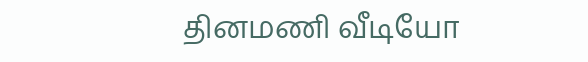தினமணி வீடியோ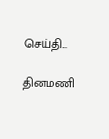செய்தி...

தினமணி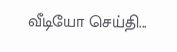வீடியோ செய்தி...